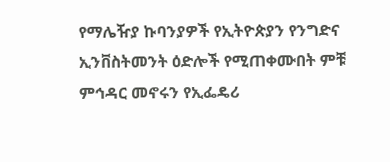የማሌዥያ ኩባንያዎች የኢትዮጵያን የንግድና ኢንቨስትመንት ዕድሎች የሚጠቀሙበት ምቹ ምኅዳር መኖሩን የኢፌዴሪ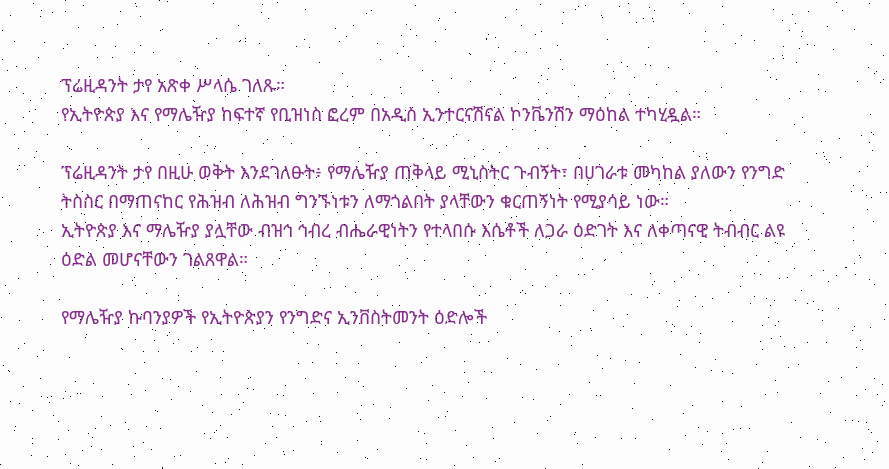ፕሬዚዳንት ታየ አጽቀ ሥላሴ ገለጹ።
የኢትዮጵያ እና የማሌዥያ ከፍተኛ የቢዝነስ ፎረም በአዲስ ኢንተርናሽናል ኮንቬንሽን ማዕከል ተካሂዷል።

ፕሬዚዳንት ታየ በዚሁ ወቅት እንደገለፁት፥ የማሌዥያ ጠቅላይ ሚኒስትር ጉብኝት፣ በሀገራቱ መካከል ያለውን የንግድ ትስስር በማጠናከር የሕዝብ ለሕዝብ ግንኙነቱን ለማጎልበት ያላቸውን ቁርጠኝነት የሚያሳይ ነው።
ኢትዮጵያ እና ማሌዥያ ያሏቸው ብዝኅ ኅብረ ብሔራዊነትን የተላበሱ እሴቶች ለጋራ ዕድገት እና ለቀጣናዊ ትብብር ልዩ ዕድል መሆናቸውን ገልጸዋል።

የማሌዥያ ኩባንያዎች የኢትዮጵያን የንግድና ኢንቨስትመንት ዕድሎች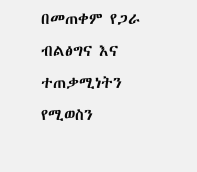በመጠቀም የጋራ ብልፅግና እና ተጠቃሚነትን የሚወስን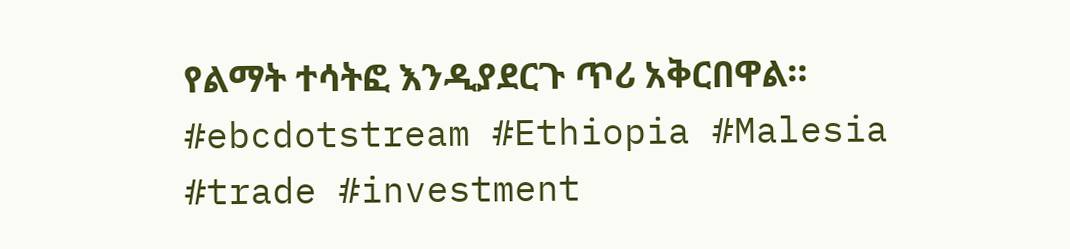የልማት ተሳትፎ እንዲያደርጉ ጥሪ አቅርበዋል።
#ebcdotstream #Ethiopia #Malesia #trade #investment